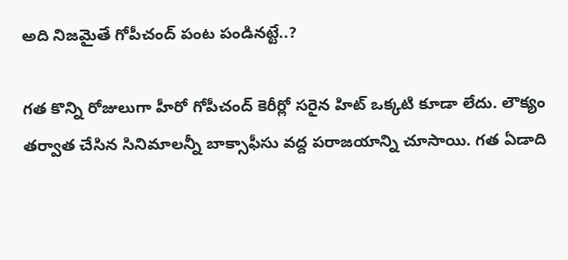అది నిజమైతే గోపీచంద్ పంట పండినట్టే..?

గత కొన్ని రోజులుగా హీరో గోపీచంద్ కెరీర్లో సరైన హిట్ ఒక్కటి కూడా లేదు. లౌక్యం తర్వాత చేసిన సినిమాలన్నీ బాక్సాఫీసు వద్ద పరాజయాన్ని చూసాయి. గత ఏడాది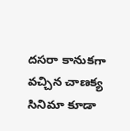దసరా కానుకగా వచ్చిన చాణక్య సినిమా కూడా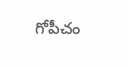గోపీచం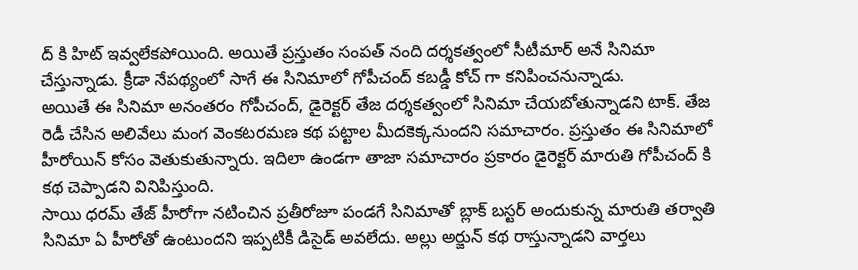ద్ కి హిట్ ఇవ్వలేకపోయింది. అయితే ప్రస్తుతం సంపత్ నంది దర్శకత్వంలో సీటీమార్ అనే సినిమా చేస్తున్నాడు. క్రీడా నేపథ్యంలో సాగే ఈ సినిమాలో గోపీచంద్ కబడ్డీ కోచ్ గా కనిపించనున్నాడు.
అయితే ఈ సినిమా అనంతరం గోపీచంద్, డైరెక్టర్ తేజ దర్శకత్వంలో సినిమా చేయబోతున్నాడని టాక్. తేజ రెడీ చేసిన అలివేలు మంగ వెంకటరమణ కథ పట్టాల మీదకెక్కనుందని సమాచారం. ప్రస్తుతం ఈ సినిమాలో హీరోయిన్ కోసం వెతుకుతున్నారు. ఇదిలా ఉండగా తాజా సమాచారం ప్రకారం డైరెక్టర్ మారుతి గోపీచంద్ కి కథ చెప్పాడని వినిపిస్తుంది.
సాయి ధరమ్ తేజ్ హీరోగా నటించిన ప్రతీరోజూ పండగే సినిమాతో బ్లాక్ బస్టర్ అందుకున్న మారుతి తర్వాతి సినిమా ఏ హీరోతో ఉంటుందని ఇప్పటికీ డిసైడ్ అవలేదు. అల్లు అర్జున్ కథ రాస్తున్నాడని వార్తలు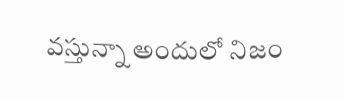వస్తున్నా అందులో నిజం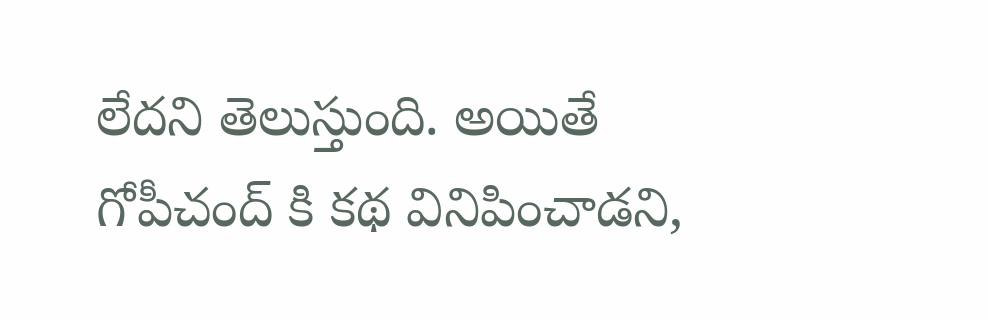లేదని తెలుస్తుంది. అయితే గోపీచంద్ కి కథ వినిపించాడని,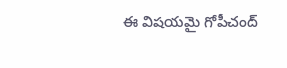ఈ విషయమై గోపీచంద్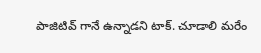పాజిటివ్ గానే ఉన్నాడని టాక్. చూడాలి మరేం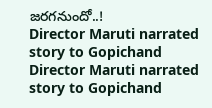జరగనుందో..!
Director Maruti narrated story to Gopichand
Director Maruti narrated story to Gopichand